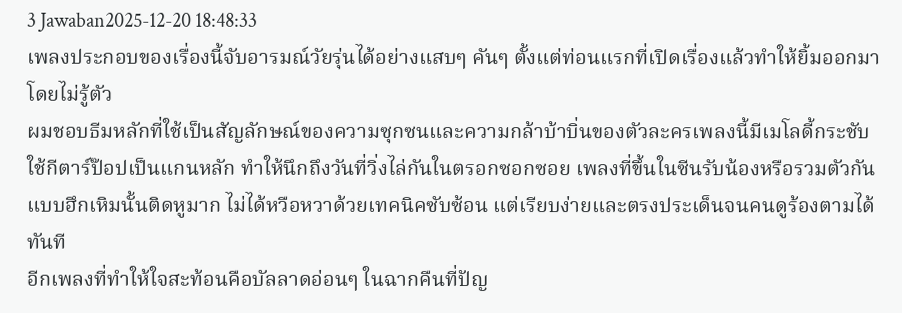3 Jawaban2025-12-20 18:48:33
เพลงประกอบของเรื่องนี้จับอารมณ์วัยรุ่นได้อย่างแสบๆ คันๆ ตั้งแต่ท่อนแรกที่เปิดเรื่องแล้วทำให้ยิ้มออกมาโดยไม่รู้ตัว
ผมชอบธีมหลักที่ใช้เป็นสัญลักษณ์ของความซุกซนและความกล้าบ้าบิ่นของตัวละครเพลงนี้มีเมโลดี้กระชับ ใช้กีตาร์ป๊อปเป็นแกนหลัก ทำให้นึกถึงวันที่วิ่งไล่กันในตรอกซอกซอย เพลงที่ขึ้นในซีนรับน้องหรือรวมตัวกันแบบฮึกเหิมนั้นติดหูมาก ไม่ได้หวือหวาด้วยเทคนิคซับซ้อน แต่เรียบง่ายและตรงประเด็นจนคนดูร้องตามได้ทันที
อีกเพลงที่ทำให้ใจสะท้อนคือบัลลาดอ่อนๆ ในฉากคืนที่ปัญ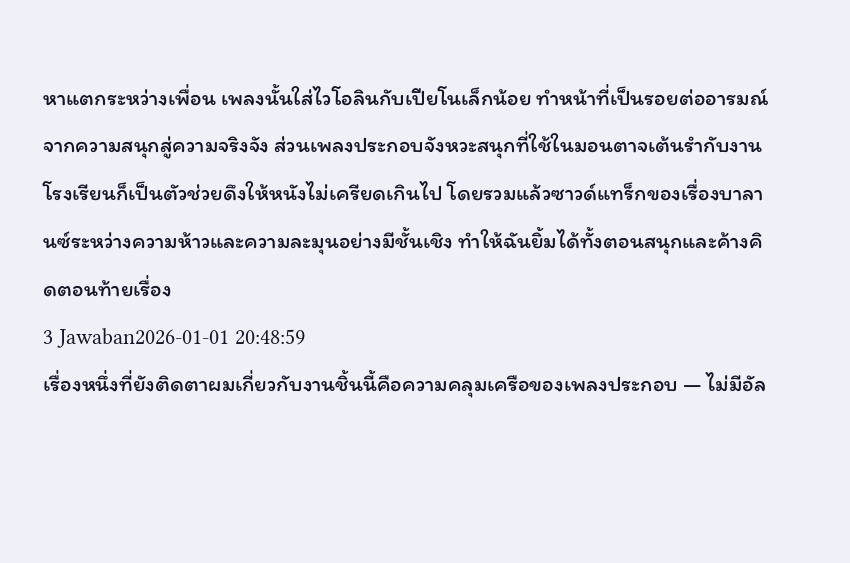หาแตกระหว่างเพื่อน เพลงนั้นใส่ไวโอลินกับเปียโนเล็กน้อย ทำหน้าที่เป็นรอยต่ออารมณ์จากความสนุกสู่ความจริงจัง ส่วนเพลงประกอบจังหวะสนุกที่ใช้ในมอนตาจเต้นรำกับงานโรงเรียนก็เป็นตัวช่วยดึงให้หนังไม่เครียดเกินไป โดยรวมแล้วซาวด์แทร็กของเรื่องบาลานซ์ระหว่างความห้าวและความละมุนอย่างมีชั้นเชิง ทำให้ฉันยิ้มได้ทั้งตอนสนุกและค้างคิดตอนท้ายเรื่อง
3 Jawaban2026-01-01 20:48:59
เรื่องหนึ่งที่ยังติดตาผมเกี่ยวกับงานชิ้นนี้คือความคลุมเครือของเพลงประกอบ — ไม่มีอัล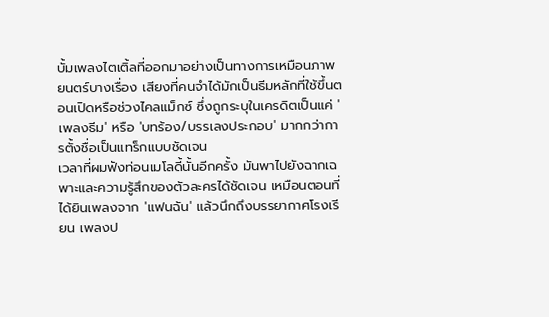บั้มเพลงไตเติ้ลที่ออกมาอย่างเป็นทางการเหมือนภาพยนตร์บางเรื่อง เสียงที่คนจำได้มักเป็นธีมหลักที่ใช้ขึ้นตอนเปิดหรือช่วงไคลแม็กซ์ ซึ่งถูกระบุในเครดิตเป็นแค่ 'เพลงธีม' หรือ 'บทร้อง/บรรเลงประกอบ' มากกว่าการตั้งชื่อเป็นแทร็กแบบชัดเจน
เวลาที่ผมฟังท่อนเมโลดี้นั้นอีกครั้ง มันพาไปยังฉากเฉพาะและความรู้สึกของตัวละครได้ชัดเจน เหมือนตอนที่ได้ยินเพลงจาก 'แฟนฉัน' แล้วนึกถึงบรรยากาศโรงเรียน เพลงป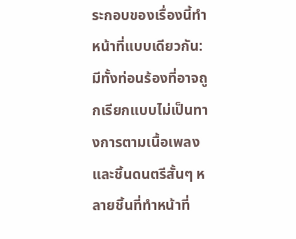ระกอบของเรื่องนี้ทำหน้าที่แบบเดียวกัน: มีทั้งท่อนร้องที่อาจถูกเรียกแบบไม่เป็นทางการตามเนื้อเพลง และชิ้นดนตรีสั้นๆ หลายชิ้นที่ทำหน้าที่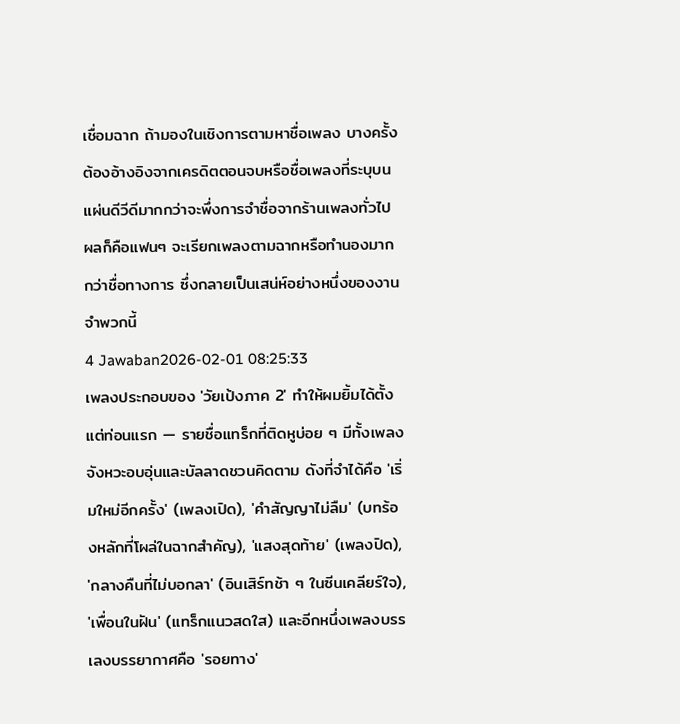เชื่อมฉาก ถ้ามองในเชิงการตามหาชื่อเพลง บางครั้งต้องอ้างอิงจากเครดิตตอนจบหรือชื่อเพลงที่ระบุบนแผ่นดีวีดีมากกว่าจะพึ่งการจำชื่อจากร้านเพลงทั่วไป ผลก็คือแฟนๆ จะเรียกเพลงตามฉากหรือทำนองมากกว่าชื่อทางการ ซึ่งกลายเป็นเสน่ห์อย่างหนึ่งของงานจำพวกนี้
4 Jawaban2026-02-01 08:25:33
เพลงประกอบของ 'วัยเป้งภาค 2' ทำให้ผมยิ้มได้ตั้งแต่ท่อนแรก — รายชื่อแทร็กที่ติดหูบ่อย ๆ มีทั้งเพลงจังหวะอบอุ่นและบัลลาดชวนคิดตาม ดังที่จำได้คือ 'เริ่มใหม่อีกครั้ง' (เพลงเปิด), 'คำสัญญาไม่ลืม' (บทร้องหลักที่โผล่ในฉากสำคัญ), 'แสงสุดท้าย' (เพลงปิด), 'กลางคืนที่ไม่บอกลา' (อินเสิร์ทช้า ๆ ในซีนเคลียร์ใจ), 'เพื่อนในฝัน' (แทร็กแนวสดใส) และอีกหนึ่งเพลงบรรเลงบรรยากาศคือ 'รอยทาง'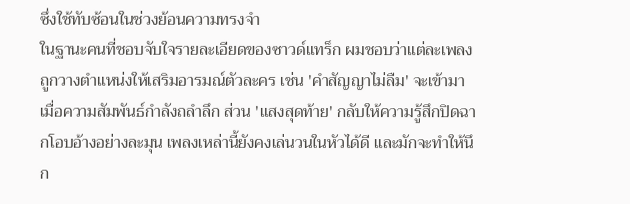ซึ่งใช้ทับซ้อนในช่วงย้อนความทรงจำ
ในฐานะคนที่ชอบจับใจรายละเอียดของซาวด์แทร็ก ผมชอบว่าแต่ละเพลงถูกวางตำแหน่งให้เสริมอารมณ์ตัวละคร เช่น 'คำสัญญาไม่ลืม' จะเข้ามาเมื่อความสัมพันธ์กำลังถลำลึก ส่วน 'แสงสุดท้าย' กลับให้ความรู้สึกปิดฉากโอบอ้างอย่างละมุน เพลงเหล่านี้ยังคงเล่นวนในหัวได้ดี และมักจะทำให้นึก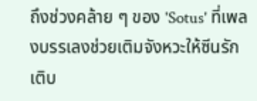ถึงช่วงคล้าย ๆ ของ 'Sotus' ที่เพลงบรรเลงช่วยเติมจังหวะให้ซีนรักเติบ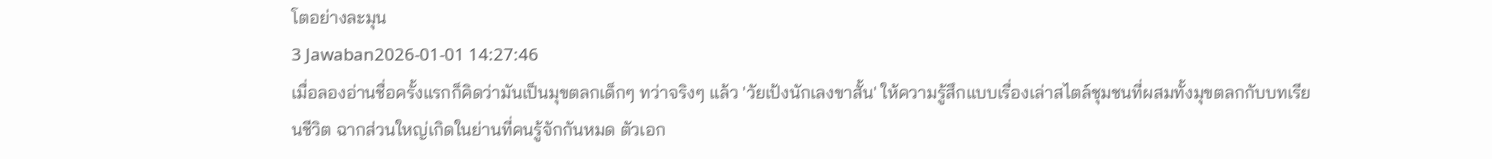โตอย่างละมุน
3 Jawaban2026-01-01 14:27:46
เมื่อลองอ่านชื่อครั้งแรกก็คิดว่ามันเป็นมุขตลกเด็กๆ ทว่าจริงๆ แล้ว 'วัยเป้งนักเลงขาสั้น' ให้ความรู้สึกแบบเรื่องเล่าสไตล์ชุมชนที่ผสมทั้งมุขตลกกับบทเรียนชีวิต ฉากส่วนใหญ่เกิดในย่านที่คนรู้จักกันหมด ตัวเอก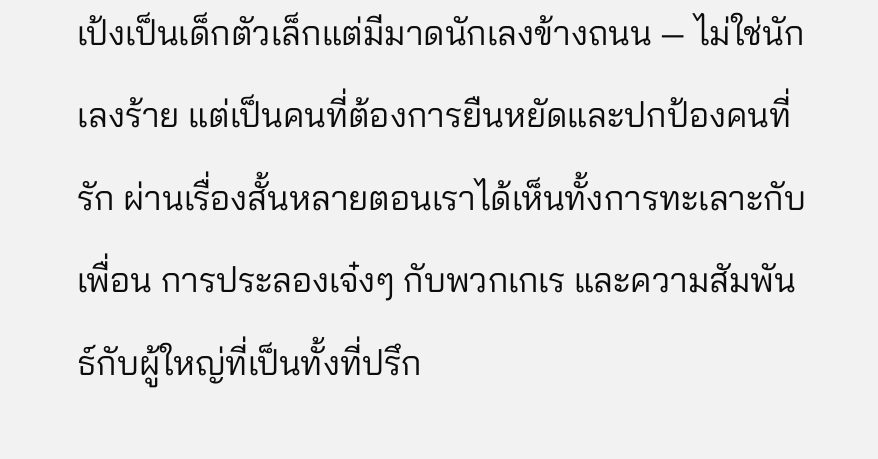เป้งเป็นเด็กตัวเล็กแต่มีมาดนักเลงข้างถนน — ไม่ใช่นักเลงร้าย แต่เป็นคนที่ต้องการยืนหยัดและปกป้องคนที่รัก ผ่านเรื่องสั้นหลายตอนเราได้เห็นทั้งการทะเลาะกับเพื่อน การประลองเจ๋งๆ กับพวกเกเร และความสัมพันธ์กับผู้ใหญ่ที่เป็นทั้งที่ปรึก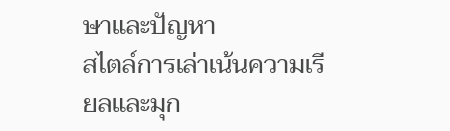ษาและปัญหา
สไตล์การเล่าเน้นความเรียลและมุก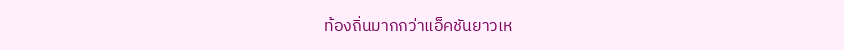ท้องถิ่นมากกว่าแอ็คชันยาวเห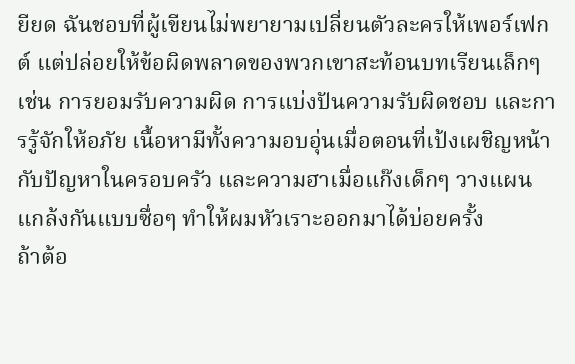ยียด ฉันชอบที่ผู้เขียนไม่พยายามเปลี่ยนตัวละครให้เพอร์เฟกต์ แต่ปล่อยให้ข้อผิดพลาดของพวกเขาสะท้อนบทเรียนเล็กๆ เช่น การยอมรับความผิด การแบ่งปันความรับผิดชอบ และการรู้จักให้อภัย เนื้อหามีทั้งความอบอุ่นเมื่อตอนที่เป้งเผชิญหน้ากับปัญหาในครอบครัว และความฮาเมื่อแก๊งเด็กๆ วางแผนแกล้งกันแบบซื่อๆ ทำให้ผมหัวเราะออกมาได้บ่อยครั้ง
ถ้าต้อ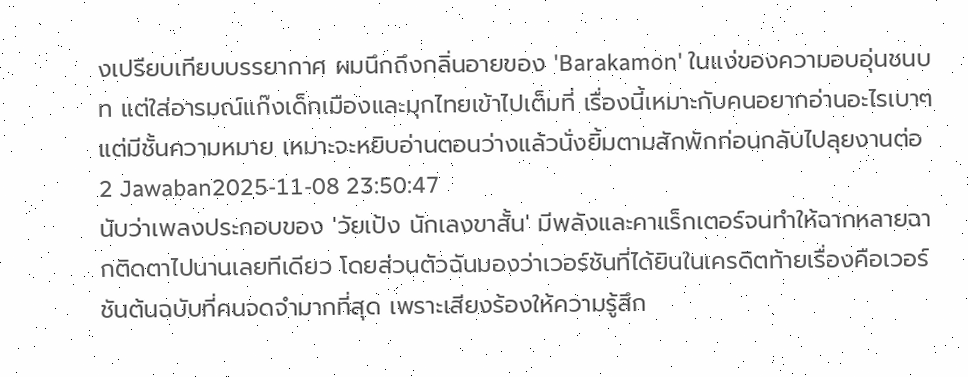งเปรียบเทียบบรรยากาศ ผมนึกถึงกลิ่นอายของ 'Barakamon' ในแง่ของความอบอุ่นชนบท แต่ใส่อารมณ์แก๊งเด็กเมืองและมุกไทยเข้าไปเต็มที่ เรื่องนี้เหมาะกับคนอยากอ่านอะไรเบาๆ แต่มีชั้นความหมาย เหมาะจะหยิบอ่านตอนว่างแล้วนั่งยิ้มตามสักพักก่อนกลับไปลุยงานต่อ
2 Jawaban2025-11-08 23:50:47
นับว่าเพลงประกอบของ 'วัยเป้ง นักเลงขาสั้น' มีพลังและคาแร็กเตอร์จนทำให้ฉากหลายฉากติดตาไปนานเลยทีเดียว โดยส่วนตัวฉันมองว่าเวอร์ชันที่ได้ยินในเครดิตท้ายเรื่องคือเวอร์ชันต้นฉบับที่คนจดจำมากที่สุด เพราะเสียงร้องให้ความรู้สึก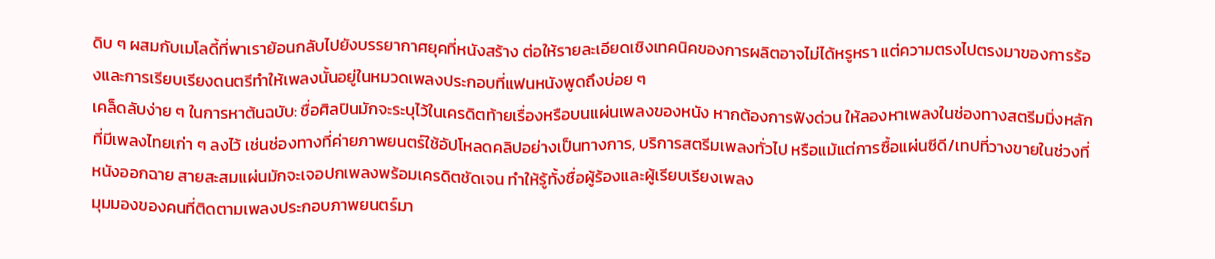ดิบ ๆ ผสมกับเมโลดี้ที่พาเราย้อนกลับไปยังบรรยากาศยุคที่หนังสร้าง ต่อให้รายละเอียดเชิงเทคนิคของการผลิตอาจไม่ได้หรูหรา แต่ความตรงไปตรงมาของการร้องและการเรียบเรียงดนตรีทำให้เพลงนั้นอยู่ในหมวดเพลงประกอบที่แฟนหนังพูดถึงบ่อย ๆ
เคล็ดลับง่าย ๆ ในการหาต้นฉบับ: ชื่อศิลปินมักจะระบุไว้ในเครดิตท้ายเรื่องหรือบนแผ่นเพลงของหนัง หากต้องการฟังด่วน ให้ลองหาเพลงในช่องทางสตรีมมิ่งหลักที่มีเพลงไทยเก่า ๆ ลงไว้ เช่นช่องทางที่ค่ายภาพยนตร์ใช้อัปโหลดคลิปอย่างเป็นทางการ, บริการสตรีมเพลงทั่วไป หรือแม้แต่การซื้อแผ่นซีดี/เทปที่วางขายในช่วงที่หนังออกฉาย สายสะสมแผ่นมักจะเจอปกเพลงพร้อมเครดิตชัดเจน ทำให้รู้ทั้งชื่อผู้ร้องและผู้เรียบเรียงเพลง
มุมมองของคนที่ติดตามเพลงประกอบภาพยนตร์มา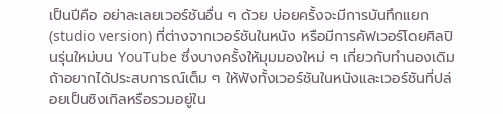เป็นปีคือ อย่าละเลยเวอร์ชันอื่น ๆ ด้วย บ่อยครั้งจะมีการบันทึกแยก (studio version) ที่ต่างจากเวอร์ชันในหนัง หรือมีการคัฟเวอร์โดยศิลปินรุ่นใหม่บน YouTube ซึ่งบางครั้งให้มุมมองใหม่ ๆ เกี่ยวกับทำนองเดิม ถ้าอยากได้ประสบการณ์เต็ม ๆ ให้ฟังทั้งเวอร์ชันในหนังและเวอร์ชันที่ปล่อยเป็นซิงเกิลหรือรวมอยู่ใน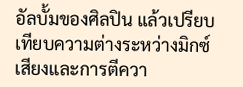อัลบั้มของศิลปิน แล้วเปรียบเทียบความต่างระหว่างมิกซ์เสียงและการตีควา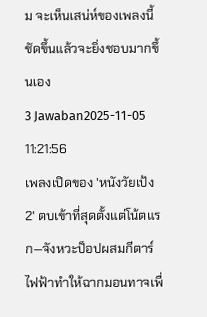ม จะเห็นเสน่ห์ของเพลงนี้ชัดขึ้นแล้วจะยิ่งชอบมากขึ้นเอง
3 Jawaban2025-11-05 11:21:56
เพลงเปิดของ 'หนังวัยเป้ง 2' ตบเข้าที่สุดตั้งแต่โน้ตแรก—จังหวะป็อปผสมกีตาร์ไฟฟ้าทำให้ฉากมอนทาจเพื่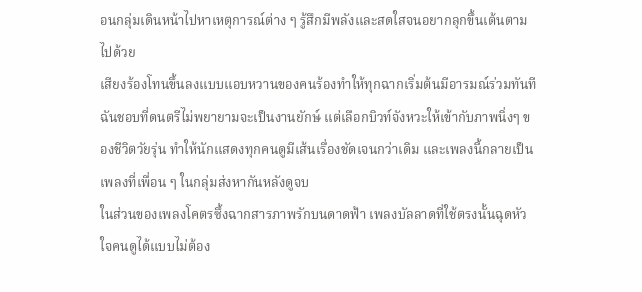อนกลุ่มเดินหน้าไปหาเหตุการณ์ต่าง ๆ รู้สึกมีพลังและสดใสจนอยากลุกขึ้นเต้นตามไปด้วย
เสียงร้องโทนขึ้นลงแบบแอบหวานของคนร้องทำให้ทุกฉากเริ่มต้นมีอารมณ์ร่วมทันที ฉันชอบที่ดนตรีไม่พยายามจะเป็นงานยักษ์ แต่เลือกบิวท์จังหวะให้เข้ากับภาพนิ่งๆ ของชีวิตวัยรุ่น ทำให้นักแสดงทุกคนดูมีเส้นเรื่องชัดเจนกว่าเดิม และเพลงนี้กลายเป็นเพลงที่เพื่อน ๆ ในกลุ่มส่งหากันหลังดูจบ
ในส่วนของเพลงโคตรซึ้งฉากสารภาพรักบนดาดฟ้า เพลงบัลลาดที่ใช้ตรงนั้นฉุดหัวใจคนดูได้แบบไม่ต้อง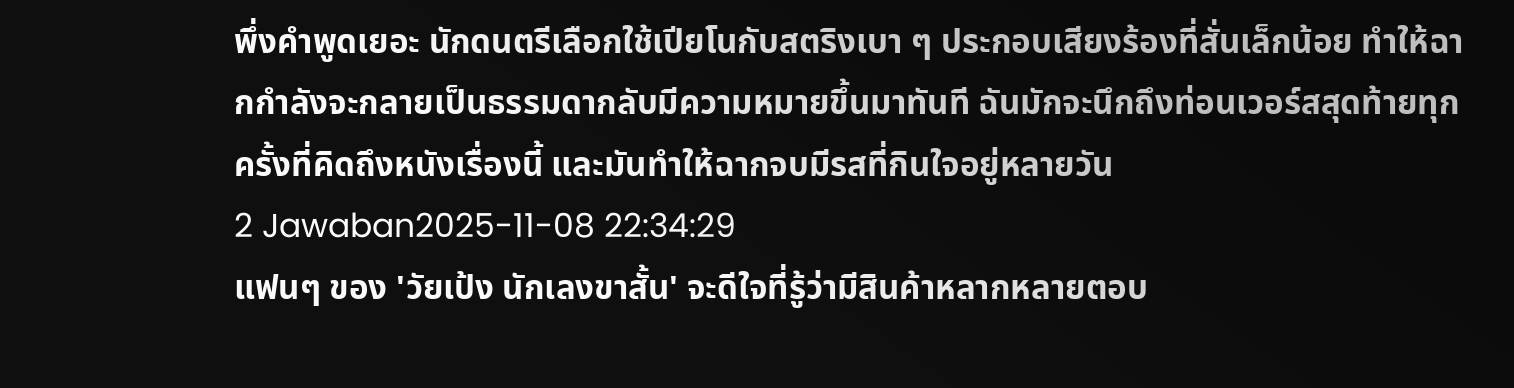พึ่งคำพูดเยอะ นักดนตรีเลือกใช้เปียโนกับสตริงเบา ๆ ประกอบเสียงร้องที่สั่นเล็กน้อย ทำให้ฉากกำลังจะกลายเป็นธรรมดากลับมีความหมายขึ้นมาทันที ฉันมักจะนึกถึงท่อนเวอร์สสุดท้ายทุกครั้งที่คิดถึงหนังเรื่องนี้ และมันทำให้ฉากจบมีรสที่กินใจอยู่หลายวัน
2 Jawaban2025-11-08 22:34:29
แฟนๆ ของ 'วัยเป้ง นักเลงขาสั้น' จะดีใจที่รู้ว่ามีสินค้าหลากหลายตอบ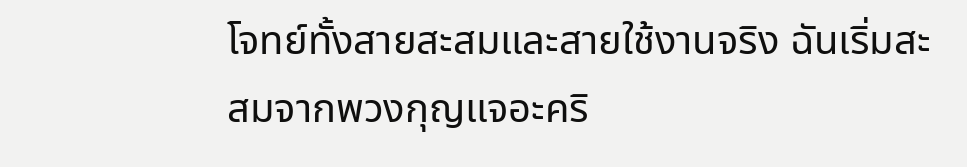โจทย์ทั้งสายสะสมและสายใช้งานจริง ฉันเริ่มสะสมจากพวงกุญแจอะคริ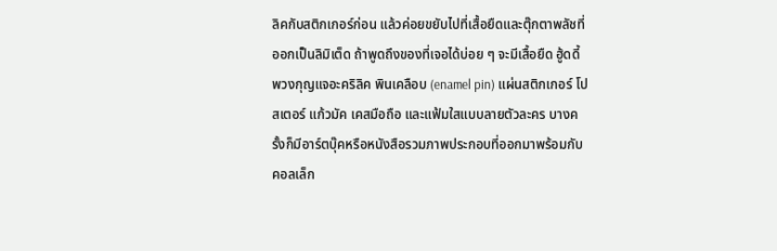ลิคกับสติกเกอร์ก่อน แล้วค่อยขยับไปที่เสื้อยืดและตุ๊กตาพลัชที่ออกเป็นลิมิเต็ด ถ้าพูดถึงของที่เจอได้บ่อย ๆ จะมีเสื้อยืด ฮู้ดดี้ พวงกุญแจอะคริลิค พินเคลือบ (enamel pin) แผ่นสติกเกอร์ โปสเตอร์ แก้วมัค เคสมือถือ และแฟ้มใสแบบลายตัวละคร บางครั้งก็มีอาร์ตบุ๊คหรือหนังสือรวมภาพประกอบที่ออกมาพร้อมกับคอลเล็ก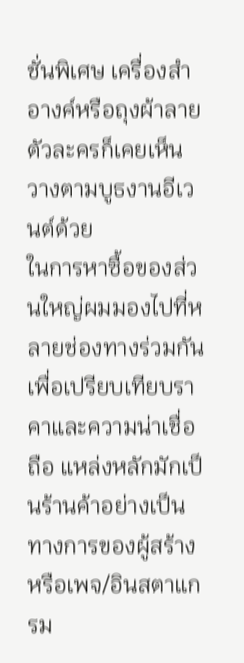ชั่นพิเศษ เครื่องสำอางค์หรือถุงผ้าลายตัวละครก็เคยเห็นวางตามบูธงานอีเวนต์ด้วย
ในการหาซื้อของส่วนใหญ่ผมมองไปที่หลายช่องทางร่วมกันเพื่อเปรียบเทียบราคาและความน่าเชื่อถือ แหล่งหลักมักเป็นร้านค้าอย่างเป็นทางการของผู้สร้างหรือเพจ/อินสตาแกรม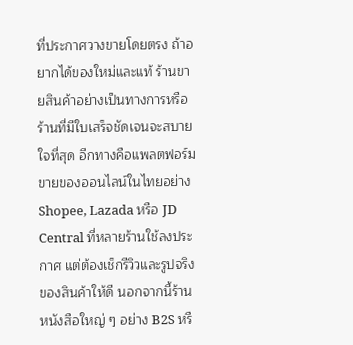ที่ประกาศวางขายโดยตรง ถ้าอยากได้ของใหม่และแท้ ร้านขายสินค้าอย่างเป็นทางการหรือร้านที่มีใบเสร็จชัดเจนจะสบายใจที่สุด อีกทางคือแพลตฟอร์มขายของออนไลน์ในไทยอย่าง Shopee, Lazada หรือ JD Central ที่หลายร้านใช้ลงประกาศ แต่ต้องเช็กรีวิวและรูปจริงของสินค้าให้ดี นอกจากนี้ร้านหนังสือใหญ่ ๆ อย่าง B2S หรื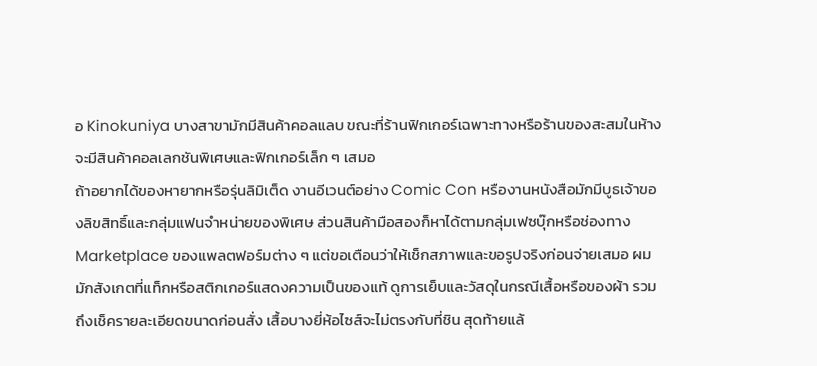อ Kinokuniya บางสาขามักมีสินค้าคอลแลบ ขณะที่ร้านฟิกเกอร์เฉพาะทางหรือร้านของสะสมในห้างจะมีสินค้าคอลเลกชันพิเศษและฟิกเกอร์เล็ก ๆ เสมอ
ถ้าอยากได้ของหายากหรือรุ่นลิมิเต็ด งานอีเวนต์อย่าง Comic Con หรืองานหนังสือมักมีบูธเจ้าของลิขสิทธิ์และกลุ่มแฟนจำหน่ายของพิเศษ ส่วนสินค้ามือสองก็หาได้ตามกลุ่มเฟซบุ๊กหรือช่องทาง Marketplace ของแพลตฟอร์มต่าง ๆ แต่ขอเตือนว่าให้เช็กสภาพและขอรูปจริงก่อนจ่ายเสมอ ผมมักสังเกตที่แท็กหรือสติกเกอร์แสดงความเป็นของแท้ ดูการเย็บและวัสดุในกรณีเสื้อหรือของผ้า รวมถึงเช็ครายละเอียดขนาดก่อนสั่ง เสื้อบางยี่ห้อไซส์จะไม่ตรงกับที่ชิน สุดท้ายแล้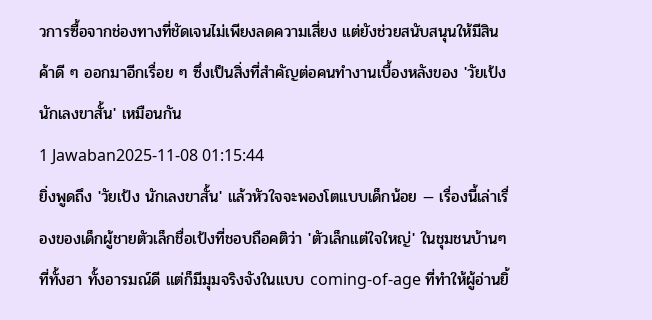วการซื้อจากช่องทางที่ชัดเจนไม่เพียงลดความเสี่ยง แต่ยังช่วยสนับสนุนให้มีสินค้าดี ๆ ออกมาอีกเรื่อย ๆ ซึ่งเป็นสิ่งที่สำคัญต่อคนทำงานเบื้องหลังของ 'วัยเป้ง นักเลงขาสั้น' เหมือนกัน
1 Jawaban2025-11-08 01:15:44
ยิ่งพูดถึง 'วัยเป้ง นักเลงขาสั้น' แล้วหัวใจจะพองโตแบบเด็กน้อย — เรื่องนี้เล่าเรื่องของเด็กผู้ชายตัวเล็กชื่อเป้งที่ชอบถือคติว่า 'ตัวเล็กแต่ใจใหญ่' ในชุมชนบ้านๆ ที่ทั้งฮา ทั้งอารมณ์ดี แต่ก็มีมุมจริงจังในแบบ coming-of-age ที่ทำให้ผู้อ่านยิ้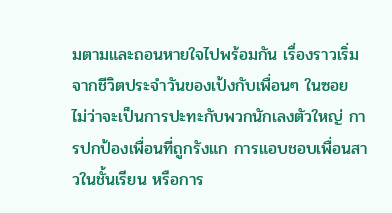มตามและถอนหายใจไปพร้อมกัน เรื่องราวเริ่มจากชีวิตประจำวันของเป้งกับเพื่อนๆ ในซอย ไม่ว่าจะเป็นการปะทะกับพวกนักเลงตัวใหญ่ การปกป้องเพื่อนที่ถูกรังแก การแอบชอบเพื่อนสาวในชั้นเรียน หรือการ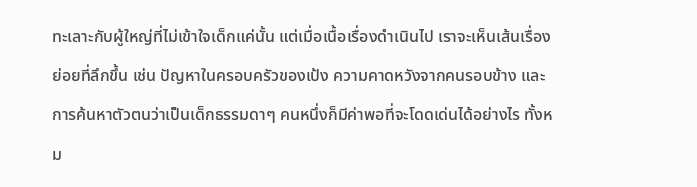ทะเลาะกับผู้ใหญ่ที่ไม่เข้าใจเด็กแค่นั้น แต่เมื่อเนื้อเรื่องดำเนินไป เราจะเห็นเส้นเรื่องย่อยที่ลึกขึ้น เช่น ปัญหาในครอบครัวของเป้ง ความคาดหวังจากคนรอบข้าง และการค้นหาตัวตนว่าเป็นเด็กธรรมดาๆ คนหนึ่งก็มีค่าพอที่จะโดดเด่นได้อย่างไร ทั้งหม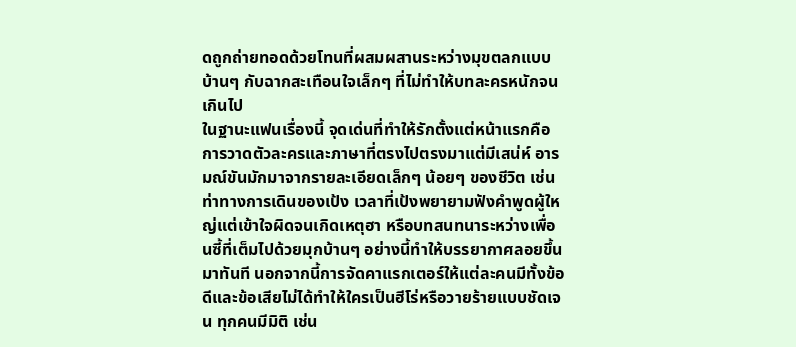ดถูกถ่ายทอดด้วยโทนที่ผสมผสานระหว่างมุขตลกแบบบ้านๆ กับฉากสะเทือนใจเล็กๆ ที่ไม่ทำให้บทละครหนักจนเกินไป
ในฐานะแฟนเรื่องนี้ จุดเด่นที่ทำให้รักตั้งแต่หน้าแรกคือการวาดตัวละครและภาษาที่ตรงไปตรงมาแต่มีเสน่ห์ อารมณ์ขันมักมาจากรายละเอียดเล็กๆ น้อยๆ ของชีวิต เช่น ท่าทางการเดินของเป้ง เวลาที่เป้งพยายามฟังคำพูดผู้ใหญ่แต่เข้าใจผิดจนเกิดเหตุฮา หรือบทสนทนาระหว่างเพื่อนซี้ที่เต็มไปด้วยมุกบ้านๆ อย่างนี้ทำให้บรรยากาศลอยขึ้นมาทันที นอกจากนี้การจัดคาแรกเตอร์ให้แต่ละคนมีทั้งข้อดีและข้อเสียไม่ได้ทำให้ใครเป็นฮีโร่หรือวายร้ายแบบชัดเจน ทุกคนมีมิติ เช่น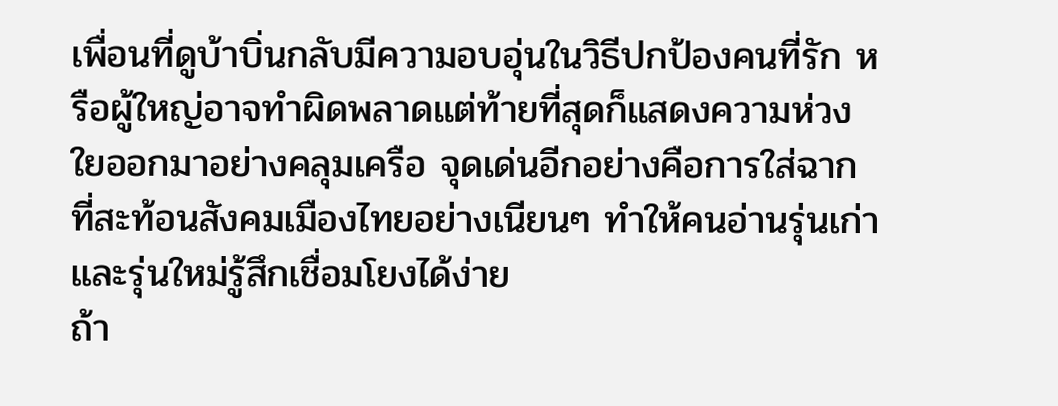เพื่อนที่ดูบ้าบิ่นกลับมีความอบอุ่นในวิธีปกป้องคนที่รัก หรือผู้ใหญ่อาจทำผิดพลาดแต่ท้ายที่สุดก็แสดงความห่วงใยออกมาอย่างคลุมเครือ จุดเด่นอีกอย่างคือการใส่ฉากที่สะท้อนสังคมเมืองไทยอย่างเนียนๆ ทำให้คนอ่านรุ่นเก่าและรุ่นใหม่รู้สึกเชื่อมโยงได้ง่าย
ถ้า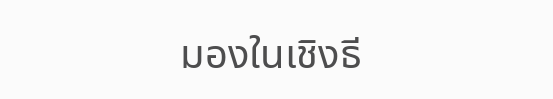มองในเชิงธี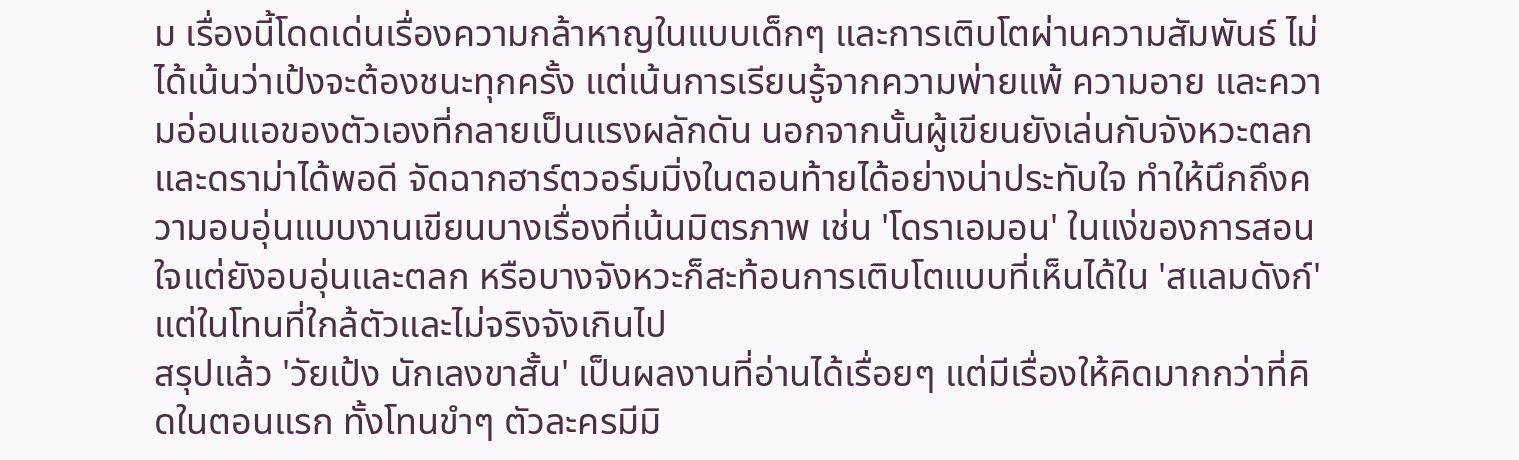ม เรื่องนี้โดดเด่นเรื่องความกล้าหาญในแบบเด็กๆ และการเติบโตผ่านความสัมพันธ์ ไม่ได้เน้นว่าเป้งจะต้องชนะทุกครั้ง แต่เน้นการเรียนรู้จากความพ่ายแพ้ ความอาย และความอ่อนแอของตัวเองที่กลายเป็นแรงผลักดัน นอกจากนั้นผู้เขียนยังเล่นกับจังหวะตลกและดราม่าได้พอดี จัดฉากฮาร์ตวอร์มมิ่งในตอนท้ายได้อย่างน่าประทับใจ ทำให้นึกถึงความอบอุ่นแบบงานเขียนบางเรื่องที่เน้นมิตรภาพ เช่น 'โดราเอมอน' ในแง่ของการสอนใจแต่ยังอบอุ่นและตลก หรือบางจังหวะก็สะท้อนการเติบโตแบบที่เห็นได้ใน 'สแลมดังก์' แต่ในโทนที่ใกล้ตัวและไม่จริงจังเกินไป
สรุปแล้ว 'วัยเป้ง นักเลงขาสั้น' เป็นผลงานที่อ่านได้เรื่อยๆ แต่มีเรื่องให้คิดมากกว่าที่คิดในตอนแรก ทั้งโทนขำๆ ตัวละครมีมิ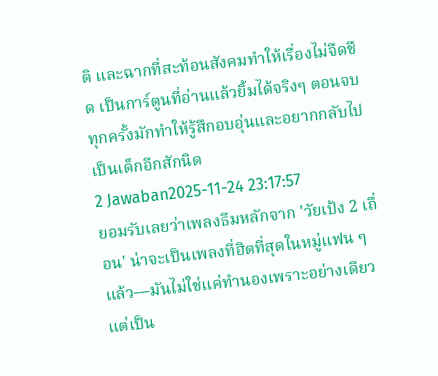ติ และฉากที่สะท้อนสังคมทำให้เรื่องไม่จืดชืด เป็นการ์ตูนที่อ่านแล้วยิ้มได้จริงๆ ตอนจบทุกครั้งมักทำให้รู้สึกอบอุ่นและอยากกลับไปเป็นเด็กอีกสักนิด
2 Jawaban2025-11-24 23:17:57
ยอมรับเลยว่าเพลงธีมหลักจาก 'วัยเป้ง 2 เถื่อน' น่าจะเป็นเพลงที่ฮิตที่สุดในหมู่แฟน ๆ แล้ว—มันไม่ใช่แค่ทำนองเพราะอย่างเดียว แต่เป็น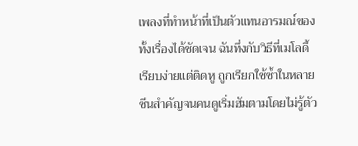เพลงที่ทำหน้าที่เป็นตัวแทนอารมณ์ของทั้งเรื่องได้ชัดเจน ฉันทึ่งกับวิธีที่เมโลดี้เรียบง่ายแต่ติดหู ถูกเรียกใช้ซ้ำในหลายซีนสำคัญจนคนดูเริ่มฮัมตามโดยไม่รู้ตัว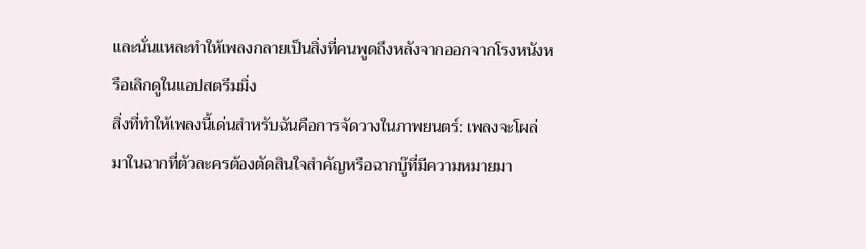และนั่นแหละทำให้เพลงกลายเป็นสิ่งที่คนพูดถึงหลังจากออกจากโรงหนังหรือเลิกดูในแอปสตรีมมิ่ง
สิ่งที่ทำให้เพลงนี้เด่นสำหรับฉันคือการจัดวางในภาพยนตร์: เพลงจะโผล่มาในฉากที่ตัวละครต้องตัดสินใจสำคัญหรือฉากบู๊ที่มีความหมายมา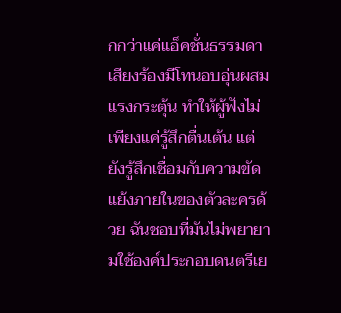กกว่าแค่แอ็คชั่นธรรมดา เสียงร้องมีโทนอบอุ่นผสมแรงกระตุ้น ทำให้ผู้ฟังไม่เพียงแค่รู้สึกตื่นเต้น แต่ยังรู้สึกเชื่อมกับความขัดแย้งภายในของตัวละครด้วย ฉันชอบที่มันไม่พยายามใช้องค์ประกอบดนตรีเย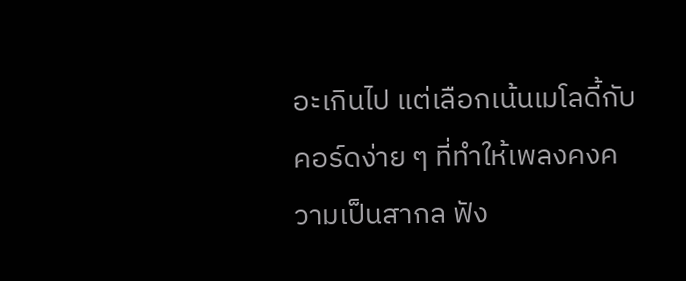อะเกินไป แต่เลือกเน้นเมโลดี้กับคอร์ดง่าย ๆ ที่ทำให้เพลงคงความเป็นสากล ฟัง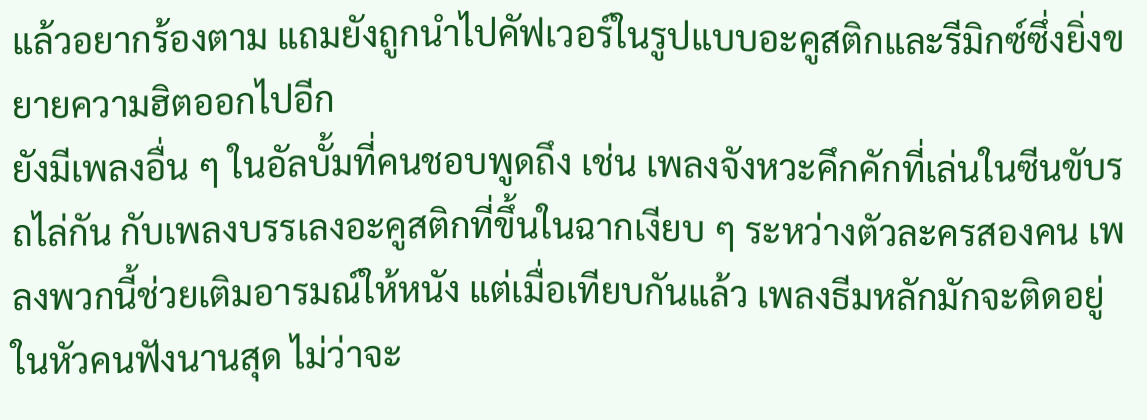แล้วอยากร้องตาม แถมยังถูกนำไปคัฟเวอร์ในรูปแบบอะคูสติกและรีมิกซ์ซึ่งยิ่งขยายความฮิตออกไปอีก
ยังมีเพลงอื่น ๆ ในอัลบั้มที่คนชอบพูดถึง เช่น เพลงจังหวะคึกคักที่เล่นในซีนขับรถไล่กัน กับเพลงบรรเลงอะคูสติกที่ขึ้นในฉากเงียบ ๆ ระหว่างตัวละครสองคน เพลงพวกนี้ช่วยเติมอารมณ์ให้หนัง แต่เมื่อเทียบกันแล้ว เพลงธีมหลักมักจะติดอยู่ในหัวคนฟังนานสุด ไม่ว่าจะ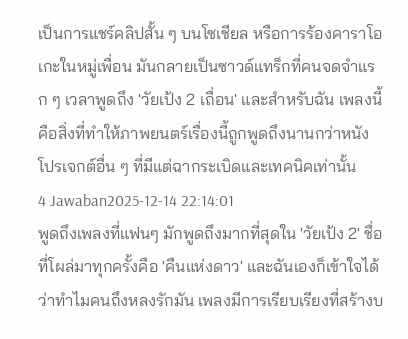เป็นการแชร์คลิปสั้น ๆ บนโซเชียล หรือการร้องคาราโอเกะในหมู่เพื่อน มันกลายเป็นซาวด์แทร็กที่คนจดจำแรก ๆ เวลาพูดถึง 'วัยเป้ง 2 เถื่อน' และสำหรับฉัน เพลงนี้คือสิ่งที่ทำให้ภาพยนตร์เรื่องนี้ถูกพูดถึงนานกว่าหนังโปรเจกต์อื่น ๆ ที่มีแต่ฉากระเบิดและเทคนิคเท่านั้น
4 Jawaban2025-12-14 22:14:01
พูดถึงเพลงที่แฟนๆ มักพูดถึงมากที่สุดใน 'วัยเป้ง 2' ชื่อที่โผล่มาทุกครั้งคือ 'คืนแห่งดาว' และฉันเองก็เข้าใจได้ว่าทำไมคนถึงหลงรักมัน เพลงมีการเรียบเรียงที่สร้างบ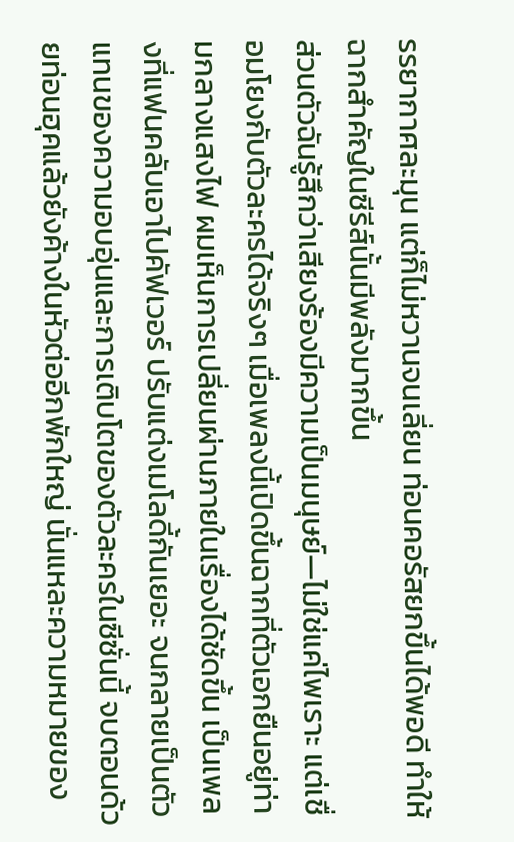รรยากาศละมุน แต่ก็ไม่หวานจนเลี่ยน ท่อนคอรัสยกขึ้นได้พอดี ทำให้ฉากสำคัญในซีรีส์นั้นมีพลังมากขึ้น
ส่วนตัวฉันรู้สึกว่าเสียงร้องมีความเป็นมนุษย์—ไม่ใช่แค่ไพเราะ แต่เชื่อมโยงกับตัวละครได้จริงๆ เมื่อเพลงนี้เปิดขึ้นฉากที่ตัวเอกยืนอยู่ท่ามกลางแสงไฟ ผมเห็นการเปลี่ยนผ่านภายในเรื่องได้ชัดขึ้น เป็นเพลงที่แฟนคลับเอาไปคัฟเวอร์ ปรับแต่งเมโลดี้กันเยอะ จนกลายเป็นตัวแทนของความอบอุ่นและการเติบโตของตัวละครในซีซั่นนี้ จบตอนด้วยท่อนฮุคแล้วยังค้างในหัวต่ออีกพักใหญ่ นั่นแหละความหมายของ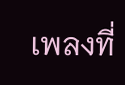เพลงที่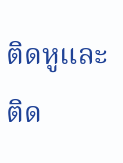ติดหูและติด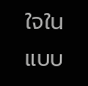ใจในแบบ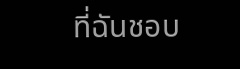ที่ฉันชอบ